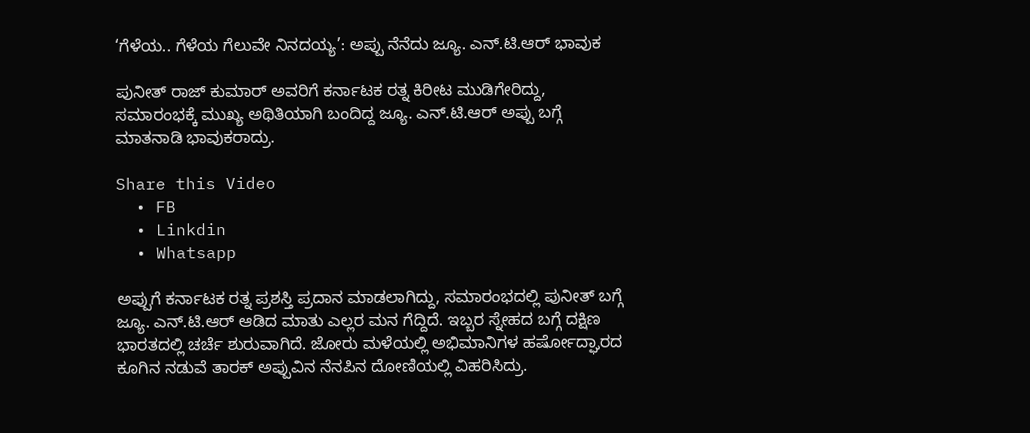‘ಗೆಳೆಯ.. ಗೆಳೆಯ ಗೆಲುವೇ ನಿನದಯ್ಯ’: ಅಪ್ಪು ನೆನೆದು ಜ್ಯೂ. ಎನ್.ಟಿ.ಆರ್ ಭಾವುಕ

ಪುನೀತ್ ರಾಜ್ ಕುಮಾರ್ ಅವರಿಗೆ ಕರ್ನಾಟಕ ರತ್ನ ಕಿರೀಟ ಮುಡಿಗೇರಿದ್ದು, ಸಮಾರಂಭಕ್ಕೆ ಮುಖ್ಯ ಅಥಿತಿಯಾಗಿ ಬಂದಿದ್ದ ಜ್ಯೂ. ಎನ್.ಟಿ.ಆರ್ ಅಪ್ಪು ಬಗ್ಗೆ ಮಾತನಾಡಿ ಭಾವುಕರಾದ್ರು.

Share this Video
  • FB
  • Linkdin
  • Whatsapp

ಅಪ್ಪುಗೆ ಕರ್ನಾಟಕ ರತ್ನ ಪ್ರಶಸ್ತಿ ಪ್ರದಾನ ಮಾಡಲಾಗಿದ್ದು, ಸಮಾರಂಭದಲ್ಲಿ ಪುನೀತ್ ಬಗ್ಗೆ ಜ್ಯೂ. ಎನ್.ಟಿ.ಆರ್ ಆಡಿದ ಮಾತು ಎಲ್ಲರ ಮನ ಗೆದ್ದಿದೆ. ಇಬ್ಬರ ಸ್ನೇಹದ ಬಗ್ಗೆ ದಕ್ಷಿಣ ಭಾರತದಲ್ಲಿ ಚರ್ಚೆ ಶುರುವಾಗಿದೆ. ಜೋರು ಮಳೆಯಲ್ಲಿ ಅಭಿಮಾನಿಗಳ ಹರ್ಷೋದ್ಘಾರದ ಕೂಗಿನ ನಡುವೆ ತಾರಕ್ ಅಪ್ಪುವಿನ ನೆನಪಿನ ದೋಣಿಯಲ್ಲಿ ವಿಹರಿಸಿದ್ರು.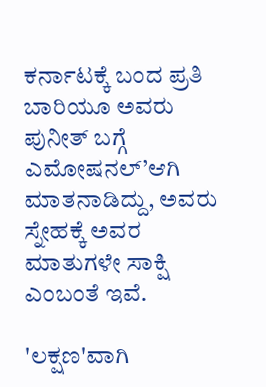ಕರ್ನಾಟಕ್ಕೆ ಬಂದ ಪ್ರತಿ ಬಾರಿಯೂ ಅವರು ಪುನೀತ್ ಬಗ್ಗೆ ಎಮೋಷನಲ್’ಆಗಿ ಮಾತನಾಡಿದ್ದು, ಅವರು ಸ್ನೇಹಕ್ಕೆ ಅವರ ಮಾತುಗಳೇ ಸಾಕ್ಷಿ ಎಂಬಂತೆ ಇವೆ.

'ಲಕ್ಷಣ'ವಾಗಿ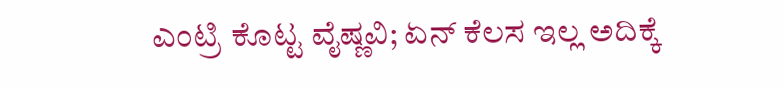ಎಂಟ್ರಿ ಕೊಟ್ಟ ವೈಷ್ಣವಿ; ಏನ್ ಕೆಲಸ ಇಲ್ಲ ಅದಿಕ್ಕೆ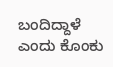ಬಂದಿದ್ದಾಳೆ ಎಂದು ಕೊಂಕು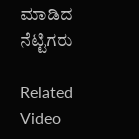ಮಾಡಿದ ನೆಟ್ಟಿಗರು

Related Video